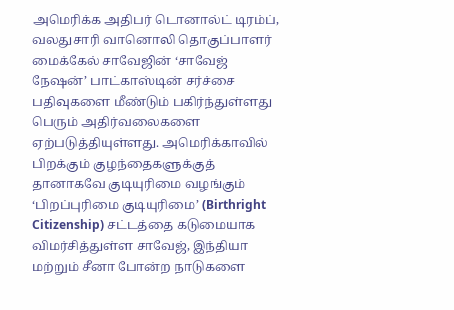அமெரிக்க அதிபர் டொனால்ட் டிரம்ப், வலதுசாரி வானொலி தொகுப்பாளர் மைக்கேல் சாவேஜின் ‘சாவேஜ் நேஷன்’ பாட்காஸ்டின் சர்ச்சை பதிவுகளை மீண்டும் பகிர்ந்துள்ளது பெரும் அதிர்வலைகளை ஏற்படுத்தியுள்ளது. அமெரிக்காவில் பிறக்கும் குழந்தைகளுக்குத் தானாகவே குடியுரிமை வழங்கும் ‘பிறப்புரிமை குடியுரிமை’ (Birthright Citizenship) சட்டத்தை கடுமையாக விமர்சித்துள்ள சாவேஜ், இந்தியா மற்றும் சீனா போன்ற நாடுகளை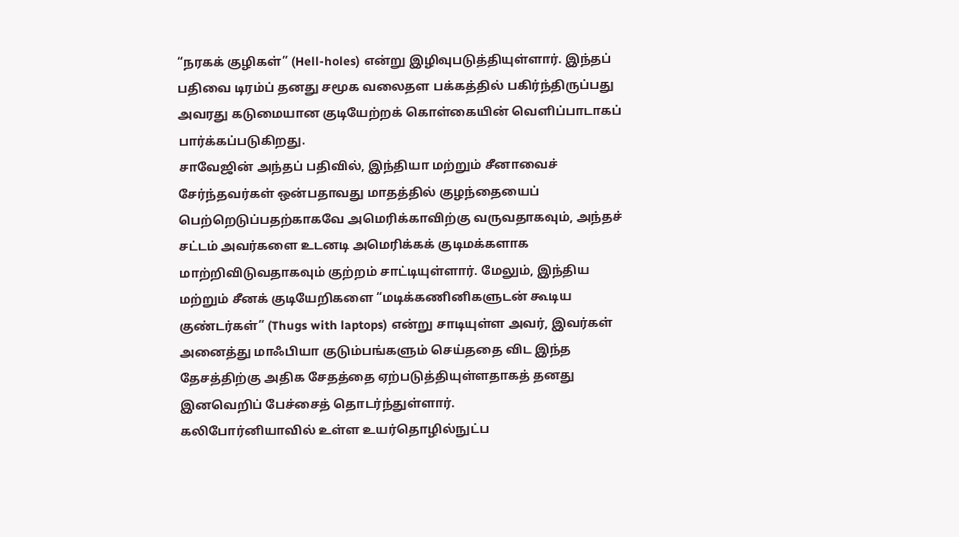“நரகக் குழிகள்” (Hell-holes) என்று இழிவுபடுத்தியுள்ளார். இந்தப் பதிவை டிரம்ப் தனது சமூக வலைதள பக்கத்தில் பகிர்ந்திருப்பது அவரது கடுமையான குடியேற்றக் கொள்கையின் வெளிப்பாடாகப் பார்க்கப்படுகிறது.
சாவேஜின் அந்தப் பதிவில், இந்தியா மற்றும் சீனாவைச் சேர்ந்தவர்கள் ஒன்பதாவது மாதத்தில் குழந்தையைப் பெற்றெடுப்பதற்காகவே அமெரிக்காவிற்கு வருவதாகவும், அந்தச் சட்டம் அவர்களை உடனடி அமெரிக்கக் குடிமக்களாக மாற்றிவிடுவதாகவும் குற்றம் சாட்டியுள்ளார். மேலும், இந்திய மற்றும் சீனக் குடியேறிகளை “மடிக்கணினிகளுடன் கூடிய குண்டர்கள்” (Thugs with laptops) என்று சாடியுள்ள அவர், இவர்கள் அனைத்து மாஃபியா குடும்பங்களும் செய்ததை விட இந்த தேசத்திற்கு அதிக சேதத்தை ஏற்படுத்தியுள்ளதாகத் தனது இனவெறிப் பேச்சைத் தொடர்ந்துள்ளார்.
கலிபோர்னியாவில் உள்ள உயர்தொழில்நுட்ப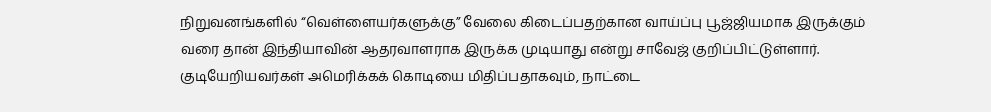நிறுவனங்களில் “வெள்ளையர்களுக்கு” வேலை கிடைப்பதற்கான வாய்ப்பு பூஜ்ஜியமாக இருக்கும் வரை தான் இந்தியாவின் ஆதரவாளராக இருக்க முடியாது என்று சாவேஜ் குறிப்பிட்டுள்ளார். குடியேறியவர்கள் அமெரிக்கக் கொடியை மிதிப்பதாகவும், நாட்டை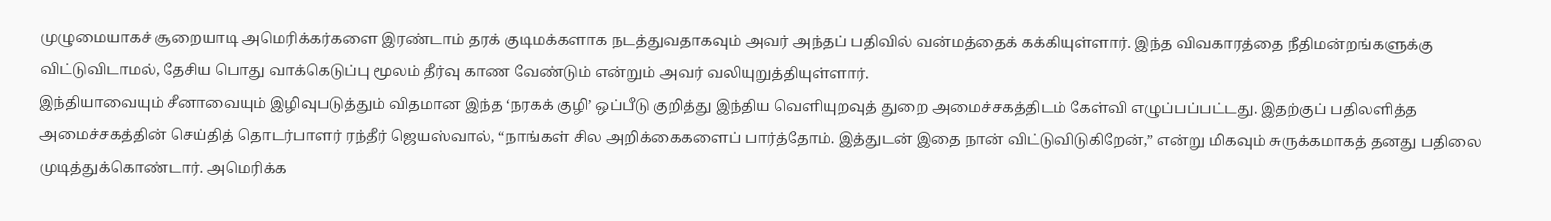முழுமையாகச் சூறையாடி அமெரிக்கர்களை இரண்டாம் தரக் குடிமக்களாக நடத்துவதாகவும் அவர் அந்தப் பதிவில் வன்மத்தைக் கக்கியுள்ளார். இந்த விவகாரத்தை நீதிமன்றங்களுக்கு விட்டுவிடாமல், தேசிய பொது வாக்கெடுப்பு மூலம் தீர்வு காண வேண்டும் என்றும் அவர் வலியுறுத்தியுள்ளார்.
இந்தியாவையும் சீனாவையும் இழிவுபடுத்தும் விதமான இந்த ‘நரகக் குழி’ ஒப்பீடு குறித்து இந்திய வெளியுறவுத் துறை அமைச்சகத்திடம் கேள்வி எழுப்பப்பட்டது. இதற்குப் பதிலளித்த அமைச்சகத்தின் செய்தித் தொடர்பாளர் ரந்தீர் ஜெயஸ்வால், “நாங்கள் சில அறிக்கைகளைப் பார்த்தோம். இத்துடன் இதை நான் விட்டுவிடுகிறேன்,” என்று மிகவும் சுருக்கமாகத் தனது பதிலை முடித்துக்கொண்டார். அமெரிக்க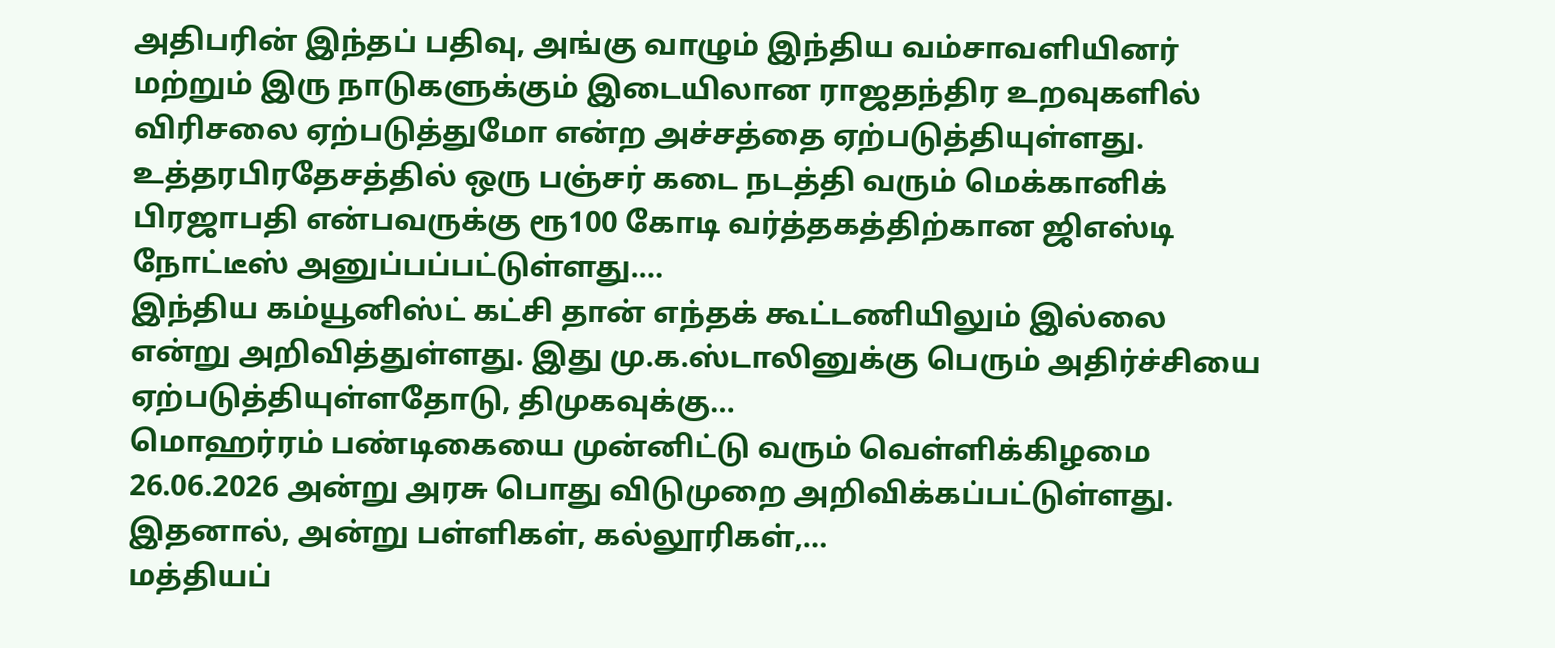அதிபரின் இந்தப் பதிவு, அங்கு வாழும் இந்திய வம்சாவளியினர் மற்றும் இரு நாடுகளுக்கும் இடையிலான ராஜதந்திர உறவுகளில் விரிசலை ஏற்படுத்துமோ என்ற அச்சத்தை ஏற்படுத்தியுள்ளது.
உத்தரபிரதேசத்தில் ஒரு பஞ்சர் கடை நடத்தி வரும் மெக்கானிக் பிரஜாபதி என்பவருக்கு ரூ100 கோடி வர்த்தகத்திற்கான ஜிஎஸ்டி நோட்டீஸ் அனுப்பப்பட்டுள்ளது.…
இந்திய கம்யூனிஸ்ட் கட்சி தான் எந்தக் கூட்டணியிலும் இல்லை என்று அறிவித்துள்ளது. இது மு.க.ஸ்டாலினுக்கு பெரும் அதிர்ச்சியை ஏற்படுத்தியுள்ளதோடு, திமுகவுக்கு…
மொஹர்ரம் பண்டிகையை முன்னிட்டு வரும் வெள்ளிக்கிழமை 26.06.2026 அன்று அரசு பொது விடுமுறை அறிவிக்கப்பட்டுள்ளது. இதனால், அன்று பள்ளிகள், கல்லூரிகள்,…
மத்தியப்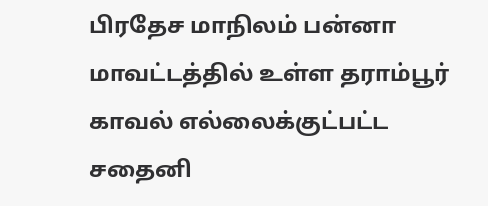பிரதேச மாநிலம் பன்னா மாவட்டத்தில் உள்ள தராம்பூர் காவல் எல்லைக்குட்பட்ட சதைனி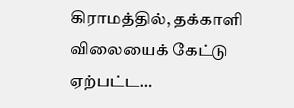கிராமத்தில், தக்காளி விலையைக் கேட்டு ஏற்பட்ட…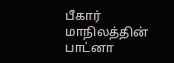பீகார் மாநிலத்தின் பாட்னா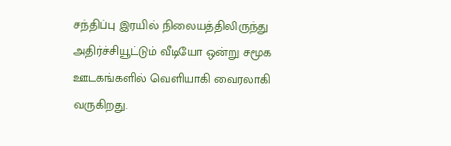சந்திப்பு இரயில் நிலையத்திலிருந்து அதிர்ச்சியூட்டும் வீடியோ ஒன்று சமூக ஊடகங்களில் வெளியாகி வைரலாகி வருகிறது.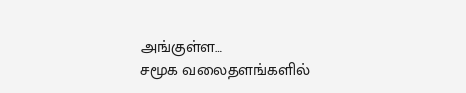அங்குள்ள…
சமூக வலைதளங்களில்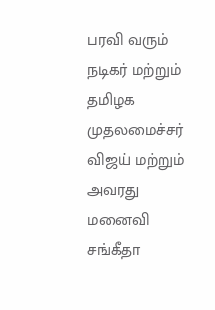பரவி வரும் நடிகர் மற்றும் தமிழக முதலமைச்சர் விஜய் மற்றும் அவரது மனைவி சங்கீதா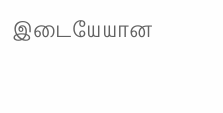இடையேயான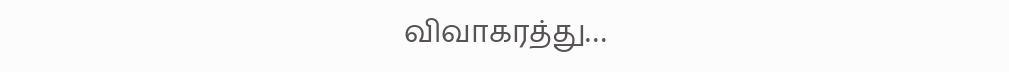விவாகரத்து…